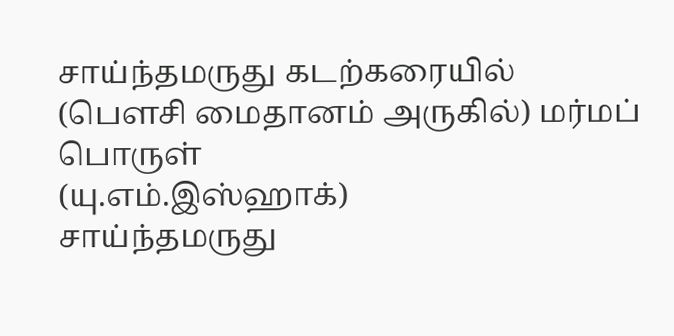சாய்ந்தமருது கடற்கரையில் (பௌசி மைதானம் அருகில்) மர்மப் பொருள்
(யு.எம்.இஸ்ஹாக்)
சாய்ந்தமருது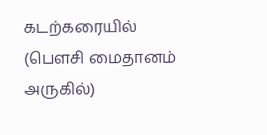கடற்கரையில் (பௌசி மைதானம் அருகில்)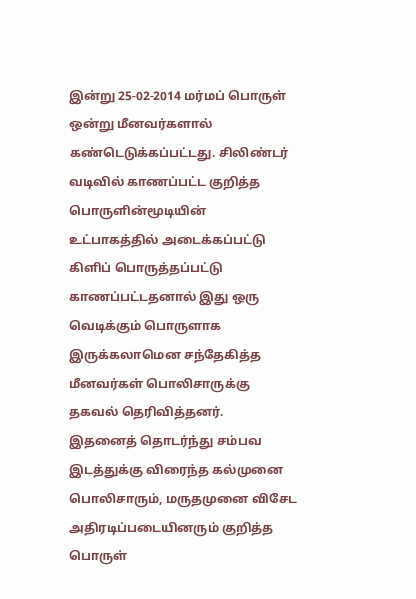இன்று 25-02-2014 மர்மப் பொருள் ஒன்று மீனவர்களால் கண்டெடுக்கப்பட்டது. சிலிண்டர் வடிவில் காணப்பட்ட குறித்த பொருளின்மூடியின் உட்பாகத்தில் அடைக்கப்பட்டு கிளிப் பொருத்தப்பட்டு காணப்பட்டதனால் இது ஒரு வெடிக்கும் பொருளாக இருக்கலாமென சந்தேகித்த மீனவர்கள் பொலிசாருக்கு தகவல் தெரிவித்தனர்.
இதனைத் தொடர்ந்து சம்பவ இடத்துக்கு விரைந்த கல்முனை பொலிசாரும், மருதமுனை விசேட அதிரடிப்படையினரும் குறித்த பொருள்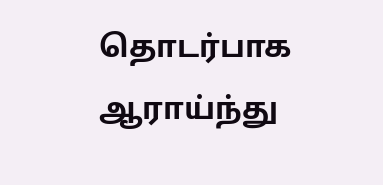தொடர்பாக
ஆராய்ந்து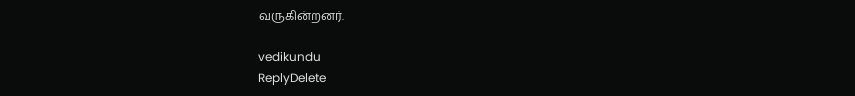வருகின்றனர்.

vedikundu
ReplyDelete